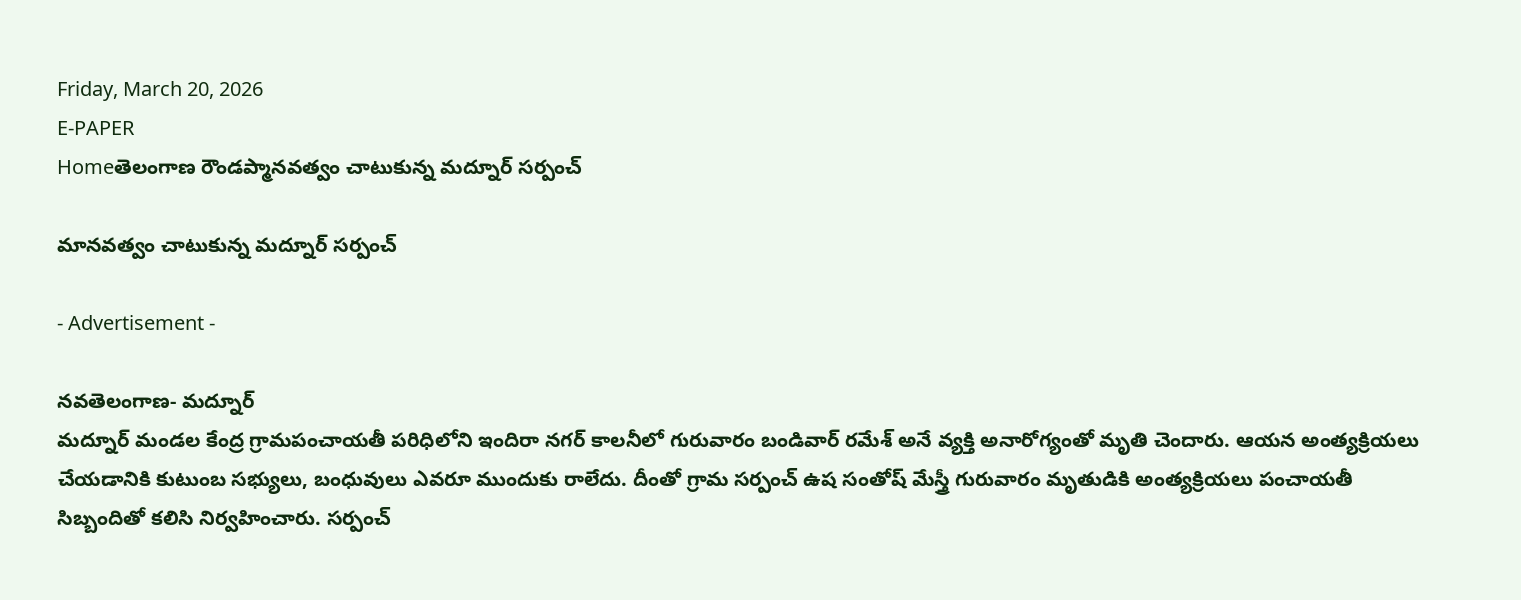Friday, March 20, 2026
E-PAPER
Homeతెలంగాణ రౌండప్మానవత్వం చాటుకున్న మద్నూర్ సర్పంచ్

మానవత్వం చాటుకున్న మద్నూర్ సర్పంచ్

- Advertisement -

నవతెలంగాణ- మద్నూర్
మద్నూర్ మండల కేంద్ర గ్రామపంచాయతీ పరిధిలోని ఇందిరా నగర్ కాలనీలో గురువారం బండివార్ రమేశ్ అనే వ్యక్తి అనారోగ్యంతో మృతి చెందారు. ఆయన అంత్యక్రియలు చేయడానికి కుటుంబ సభ్యులు, బంధువులు ఎవరూ ముందుకు రాలేదు. దీంతో గ్రామ సర్పంచ్ ఉష సంతోష్ మేస్త్రీ గురువారం మృతుడికి అంత్యక్రియలు పంచాయతీ సిబ్బందితో కలిసి నిర్వహించారు. సర్పంచ్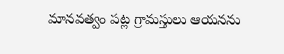మానవత్వం పట్ల గ్రామస్తులు ఆయనను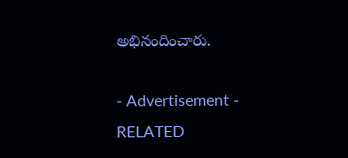అభినందించారు.

- Advertisement -
RELATED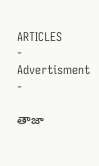ARTICLES
- Advertisment -

తాజా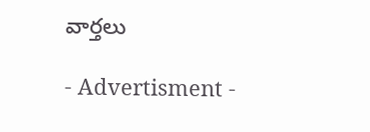వార్తలు

- Advertisment -